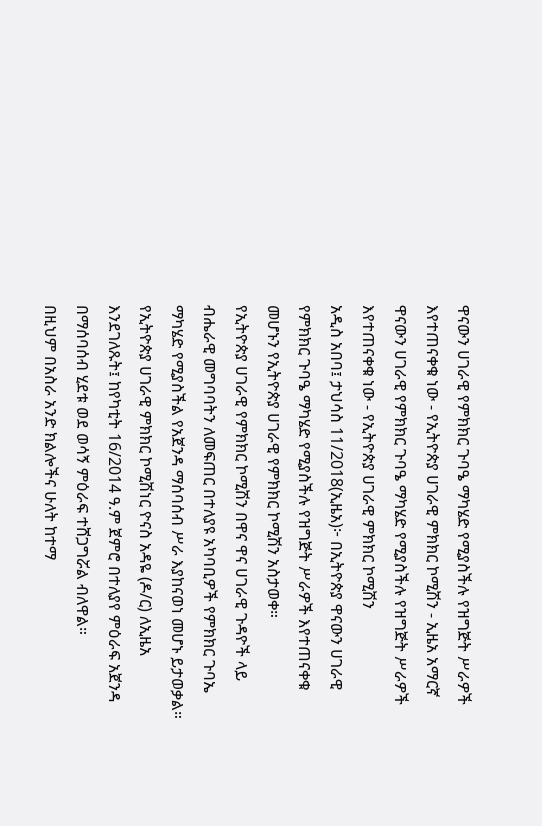ዋናውን ሀገራዊ የምክክር ጉባዔ ማካሄድ የሚያስችሉ የዝግጅት ሥራዎች እየተጠናቀቁ ነው - የኢትዮጵያ ሀገራዊ ምክክር ኮሚሽን - ኢዜአ አማርኛ
ዋናውን ሀገራዊ የምክክር ጉባዔ ማካሄድ የሚያስችሉ የዝግጅት ሥራዎች እየተጠናቀቁ ነው - የኢትዮጵያ ሀገራዊ ምክክር ኮሚሽን
አዲስ አበባ፤ ታህሳስ 11/2018(ኢዜአ)፦ በኢትዮጵያ ዋናውን ሀገራዊ የምክክር ጉባዔ ማካሄድ የሚያስችሉ የዝግጅት ሥራዎች እየተጠናቀቁ መሆኑን የኢትዮጵያ ሀገራዊ የምክክር ኮሚሽን አስታወቀ።
የኢትዮጵያ ሀገራዊ የምክክር ኮሚሽን በዋና ዋና ሀገራዊ ጉዳዮች ላይ ብሔራዊ መግባባትን ለመፍጠር በተለያዩ አካባቢዎች የምክክር ጉባኤ ማካሄድ የሚያስችል የአጀንዳ ማሰባሰብ ሥራ እያከናወነ መሆኑ ይታወቃል።
የኢትዮጵያ ሀገራዊ ምክክር ኮሚሽነር ዮናስ አዳዬ (ዶ/ር) ለኢዜአ እንደገለጹት፤ ከየካቲት 16/2014 ዓ.ም ጀምሮ በተለያየ ምዕራፍ አጀንዳ በማሰባሰብ ሂደቱ ወደ ወሳኝ ምዕራፍ ተሸጋግሯል ብለዋል።
በዚህም በአስራ አንድ ክልሎችና ሁለት ከተማ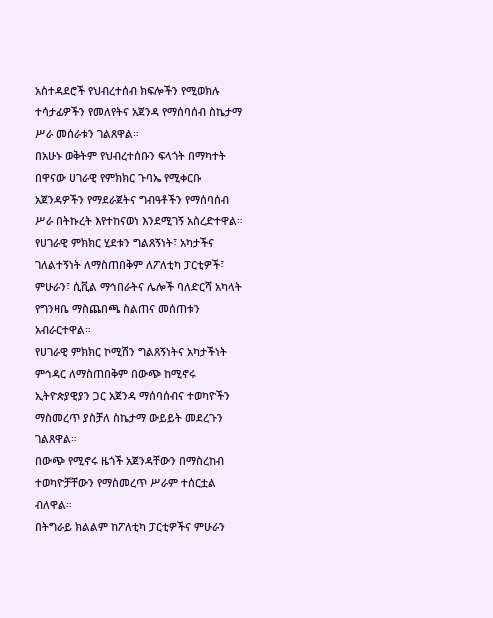አስተዳደሮች የህብረተሰብ ክፍሎችን የሚወክሉ ተሳታፊዎችን የመለየትና አጀንዳ የማሰባሰብ ስኬታማ ሥራ መሰራቱን ገልጸዋል።
በአሁኑ ወቅትም የህብረተሰቡን ፍላጎት በማካተት በዋናው ሀገራዊ የምክክር ጉባኤ የሚቀርቡ አጀንዳዎችን የማደራጀትና ግብዓቶችን የማሰባሰብ ሥራ በትኩረት እየተከናወነ እንደሚገኝ አስረድተዋል።
የሀገራዊ ምክክር ሂደቱን ግልጸኝነት፣ አካታችና ገለልተኝነት ለማስጠበቅም ለፖለቲካ ፓርቲዎች፣ ምሁራን፣ ሲቪል ማኅበራትና ሌሎች ባለድርሻ አካላት የግንዛቤ ማስጨበጫ ስልጠና መሰጠቱን አብራርተዋል።
የሀገራዊ ምክክር ኮሚሽን ግልጸኝነትና አካታችነት ምኅዳር ለማስጠበቅም በውጭ ከሚኖሩ ኢትዮጵያዊያን ጋር አጀንዳ ማሰባሰብና ተወካዮችን ማስመረጥ ያስቻለ ስኬታማ ውይይት መደረጉን ገልጸዋል።
በውጭ የሚኖሩ ዜጎች አጀንዳቸውን በማስረከብ ተወካዮቻቸውን የማስመረጥ ሥራም ተሰርቷል ብለዋል።
በትግራይ ክልልም ከፖለቲካ ፓርቲዎችና ምሁራን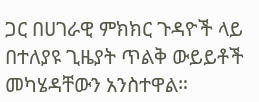ጋር በሀገራዊ ምክክር ጉዳዮች ላይ በተለያዩ ጊዜያት ጥልቅ ውይይቶች መካሄዳቸውን አንስተዋል።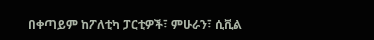በቀጣይም ከፖለቲካ ፓርቲዎች፣ ምሁራን፣ ሲቪል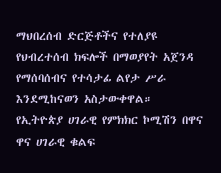ማህበረሰብ ድርጅቶችና የተለያዩ የህብረተሰብ ክፍሎች በማወያየት አጀንዳ የማሰባሰብና የተሳታፊ ልየታ ሥራ እንደሚከናወን አስታውቀዋል።
የኢትዮጵያ ሀገራዊ የምክክር ኮሚሽን በዋና ዋና ሀገራዊ ቁልፍ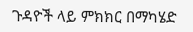ጉዳዮች ላይ ምክክር በማካሄድ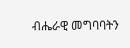ብሔራዊ መግባባትን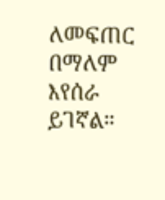ለመፍጠር በማለም እየሰራ ይገኛል።